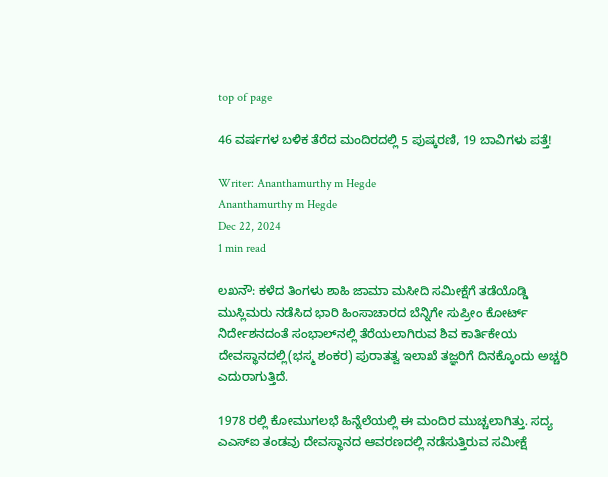top of page

46 ವರ್ಷಗಳ ಬಳಿಕ ತೆರೆದ ಮಂದಿರದಲ್ಲಿ 5 ಪುಷ್ಕರಣಿ, 19 ಬಾವಿಗಳು ಪತ್ತೆ!

Writer: Ananthamurthy m Hegde
Ananthamurthy m Hegde
Dec 22, 2024
1 min read

ಲಖನೌ: ಕಳೆದ ತಿಂಗಳು ಶಾಹಿ ಜಾಮಾ ಮಸೀದಿ ಸಮೀಕ್ಷೆಗೆ ತಡೆಯೊಡ್ಡಿ ಮುಸ್ಲಿಮರು ನಡೆಸಿದ ಭಾರಿ ಹಿಂಸಾಚಾರದ ಬೆನ್ನಿಗೇ ಸುಪ್ರೀಂ ಕೋರ್ಟ್‌ ನಿರ್ದೇಶನದಂತೆ ಸಂಭಾಲ್‌ನಲ್ಲಿ ತೆರೆಯಲಾಗಿರುವ ಶಿವ ಕಾರ್ತಿಕೇಯ ದೇವಸ್ಥಾನದಲ್ಲಿ(ಭಸ್ಮ ಶಂಕರ) ಪುರಾತತ್ವ ಇಲಾಖೆ ತಜ್ಞರಿಗೆ ದಿನಕ್ಕೊಂದು ಅಚ್ಚರಿ ಎದುರಾಗುತ್ತಿದೆ.

1978 ರಲ್ಲಿ ಕೋಮುಗಲಭೆ ಹಿನ್ನೆಲೆಯಲ್ಲಿ ಈ ಮಂದಿರ ಮುಚ್ಚಲಾಗಿತ್ತು. ಸದ್ಯ ಎಎಸ್‌ಐ ತಂಡವು ದೇವಸ್ಥಾನದ ಆವರಣದಲ್ಲಿ ನಡೆಸುತ್ತಿರುವ ಸಮೀಕ್ಷೆ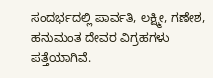ಸಂದರ್ಭದಲ್ಲಿ ಪಾರ್ವತಿ, ಲಕ್ಷ್ಮೀ, ಗಣೇಶ, ಹನುಮಂತ ದೇವರ ವಿಗ್ರಹಗಳು ಪತ್ತೆಯಾಗಿವೆ.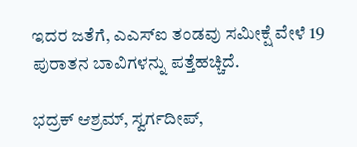ಇದರ ಜತೆಗೆ, ಎಎಸ್‌ಐ ತಂಡವು ಸಮೀಕ್ಷೆ ವೇಳೆ 19 ಪುರಾತನ ಬಾವಿಗಳನ್ನು ಪತ್ತೆಹಚ್ಚಿದೆ.

ಭದ್ರಕ್‌ ಆಶ್ರಮ್‌, ಸ್ವರ್ಗದೀಪ್‌,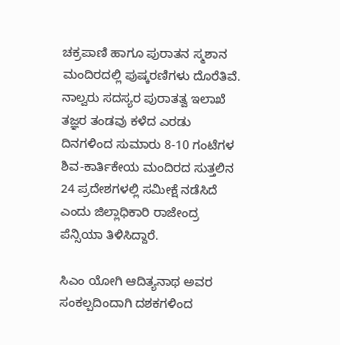ಚಕ್ರಪಾಣಿ ಹಾಗೂ ಪುರಾತನ ಸ್ಮಶಾನ ಮಂದಿರದಲ್ಲಿ ಪುಷ್ಕರಣಿಗಳು ದೊರೆತಿವೆ. ನಾಲ್ವರು ಸದಸ್ಯರ ಪುರಾತತ್ವ ಇಲಾಖೆ ತಜ್ಞರ ತಂಡವು ಕಳೆದ ಎರಡು ದಿನಗಳಿಂದ ಸುಮಾರು 8-10 ಗಂಟೆಗಳ ಶಿವ-ಕಾರ್ತಿಕೇಯ ಮಂದಿರದ ಸುತ್ತಲಿನ 24 ಪ್ರದೇಶಗಳಲ್ಲಿ ಸಮೀಕ್ಷೆ ನಡೆಸಿದೆ ಎಂದು ಜಿಲ್ಲಾಧಿಕಾರಿ ರಾಜೇಂದ್ರ ಪೆನ್ಸಿಯಾ ತಿಳಿಸಿದ್ದಾರೆ.

ಸಿಎಂ ಯೋಗಿ ಆದಿತ್ಯನಾಥ ಅವರ ಸಂಕಲ್ಪದಿಂದಾಗಿ ದಶಕಗಳಿಂದ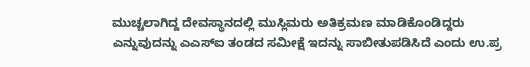ಮುಚ್ಚಲಾಗಿದ್ದ ದೇವಸ್ಥಾನದಲ್ಲಿ ಮುಸ್ಲಿಮರು ಅತಿಕ್ರಮಣ ಮಾಡಿಕೊಂಡಿದ್ದರು ಎನ್ನುವುದನ್ನು ಎಎಸ್‌ಐ ತಂಡದ ಸಮೀಕ್ಷೆ ಇದನ್ನು ಸಾಬೀತುಪಡಿಸಿದೆ ಎಂದು ಉ.ಪ್ರ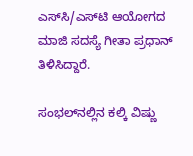ಎಸ್‌ಸಿ/ಎಸ್‌ಟಿ ಆಯೋಗದ ಮಾಜಿ ಸದಸ್ಯೆ ಗೀತಾ ಪ್ರಧಾನ್‌ ತಿಳಿಸಿದ್ದಾರೆ.

ಸಂಭಲ್‌ನಲ್ಲಿನ ಕಲ್ಕಿ ವಿಷ್ಣು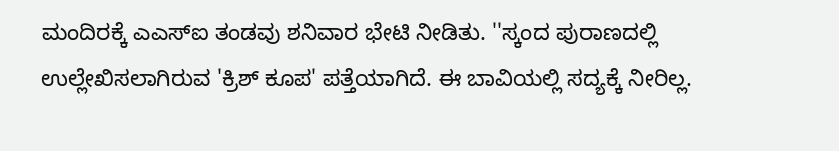ಮಂದಿರಕ್ಕೆ ಎಎಸ್‌ಐ ತಂಡವು ಶನಿವಾರ ಭೇಟಿ ನೀಡಿತು. ''ಸ್ಕಂದ ಪುರಾಣದಲ್ಲಿ ಉಲ್ಲೇಖಿಸಲಾಗಿರುವ 'ಕ್ರಿಶ್‌ ಕೂಪ' ಪತ್ತೆಯಾಗಿದೆ. ಈ ಬಾವಿಯಲ್ಲಿ ಸದ್ಯಕ್ಕೆ ನೀರಿಲ್ಲ.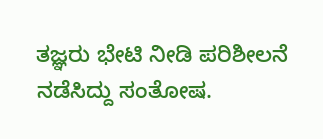ತಜ್ಞರು ಭೇಟಿ ನೀಡಿ ಪರಿಶೀಲನೆ ನಡೆಸಿದ್ದು ಸಂತೋಷ.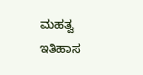ಮಹತ್ವ ಇತಿಹಾಸ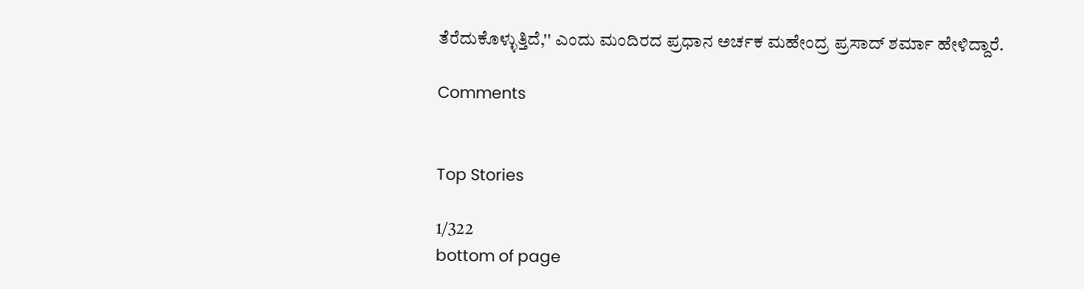ತೆರೆದುಕೊಳ್ಳುತ್ತಿದೆ,'' ಎಂದು ಮಂದಿರದ ಪ್ರಧಾನ ಅರ್ಚಕ ಮಹೇಂದ್ರ ಪ್ರಸಾದ್‌ ಶರ್ಮಾ ಹೇಳಿದ್ದಾರೆ.

Comments


Top Stories

1/322
bottom of page